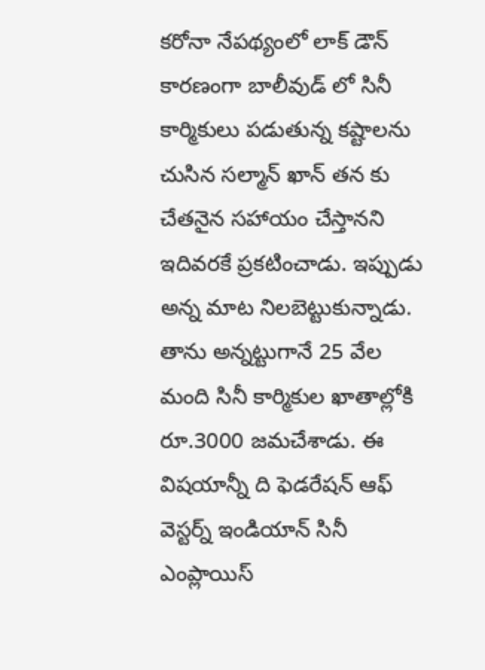కరోనా నేపథ్యంలో లాక్ డౌన్ కారణంగా బాలీవుడ్ లో సినీ కార్మికులు పడుతున్న కష్టాలను చుసిన సల్మాన్ ఖాన్ తన కు చేతనైన సహాయం చేస్తానని ఇదివరకే ప్రకటించాడు. ఇప్పుడు అన్న మాట నిలబెట్టుకున్నాడు. తాను అన్నట్టుగానే 25 వేల మంది సినీ కార్మికుల ఖాతాల్లోకి రూ.3000 జమచేశాడు. ఈ విషయాన్నీ ది ఫెడరేషన్ ఆఫ్ వెస్టర్న్ ఇండియాన్ సినీ ఎంప్లాయిస్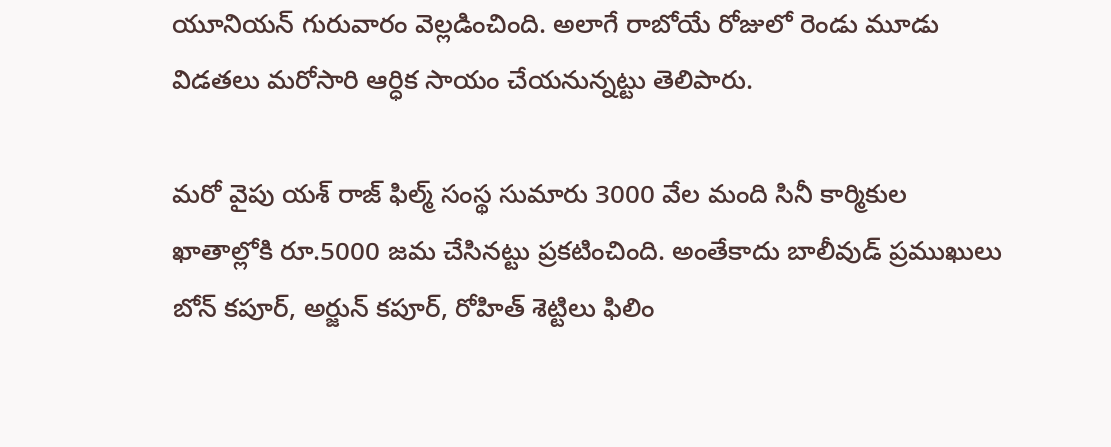యూనియన్ గురువారం వెల్లడించింది. అలాగే రాబోయే రోజులో రెండు మూడు విడతలు మరోసారి ఆర్ధిక సాయం చేయనున్నట్టు తెలిపారు.

మరో వైపు యశ్ రాజ్ ఫిల్మ్ సంస్థ సుమారు 3000 వేల మంది సినీ కార్మికుల ఖాతాల్లోకి రూ.5000 జమ చేసినట్టు ప్రకటించింది. అంతేకాదు బాలీవుడ్ ప్రముఖులు బోన్ కపూర్, అర్జున్ కపూర్, రోహిత్ శెట్టిలు ఫిలిం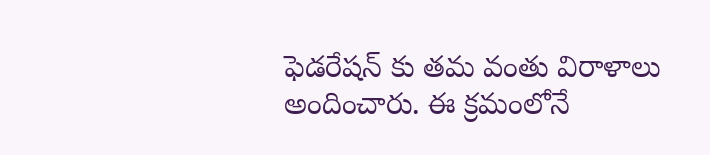ఫెడరేషన్ కు తమ వంతు విరాళాలు అందించారు. ఈ క్రమంలోనే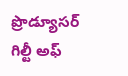ప్రొడ్యూసర్ గిల్టీ అఫ్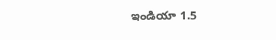ఇండియా 1.5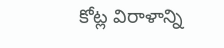కోట్ల విరాళాన్ని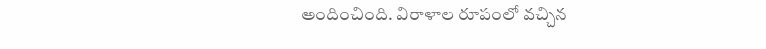అందించింది. విరాళాల రూపంలో వచ్చిన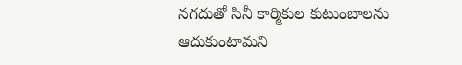నగదుతో సినీ కార్మికుల కుటుంబాలను ఆదుకుంటామని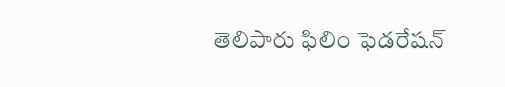తెలిపారు ఫిలిం ఫెడరేషన్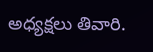అధ్యక్షలు తివారి.